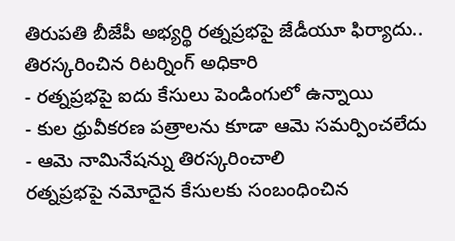తిరుపతి బీజేపీ అభ్యర్థి రత్నప్రభపై జేడీయూ ఫిర్యాదు.. తిరస్కరించిన రిటర్నింగ్ అధికారి
- రత్నప్రభపై ఐదు కేసులు పెండింగులో ఉన్నాయి
- కుల ధ్రువీకరణ పత్రాలను కూడా ఆమె సమర్పించలేదు
- ఆమె నామినేషన్ను తిరస్కరించాలి
రత్నప్రభపై నమోదైన కేసులకు సంబంధించిన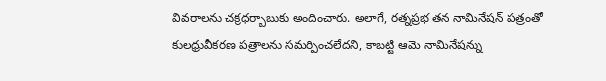వివరాలను చక్రధర్బాబుకు అందించారు. అలాగే, రత్నప్రభ తన నామినేషన్ పత్రంతో కులధ్రువీకరణ పత్రాలను సమర్పించలేదని, కాబట్టి ఆమె నామినేషన్ను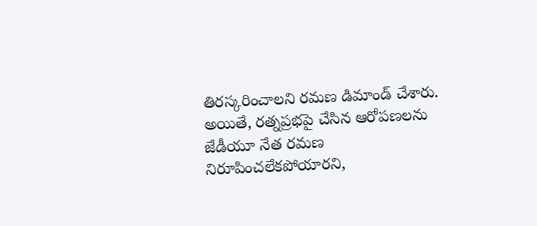తిరస్కరించాలని రమణ డిమాండ్ చేశారు.
అయితే, రత్నప్రభపై చేసిన ఆరోపణలను జేడీయూ నేత రమణ నిరూపించలేకపోయారని,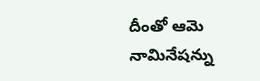దీంతో ఆమె నామినేషన్ను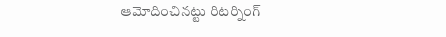ఆమోదించినట్టు రిటర్నింగ్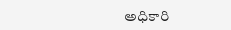అధికారి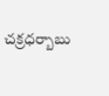చక్రధర్బాబు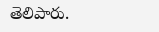తెలిపారు.